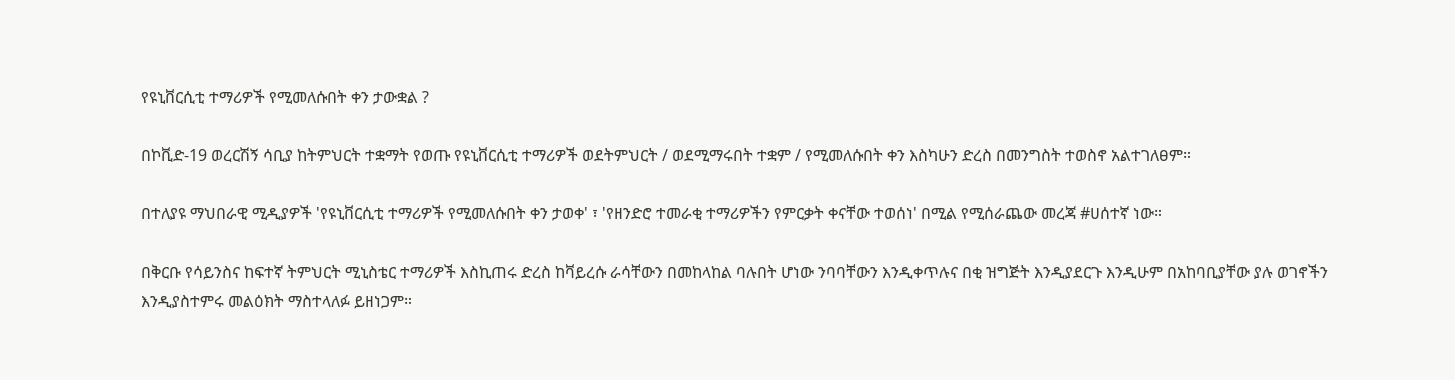የዩኒቨርሲቲ ተማሪዎች የሚመለሱበት ቀን ታውቋል ?

በኮቪድ-19 ወረርሽኝ ሳቢያ ከትምህርት ተቋማት የወጡ የዩኒቨርሲቲ ተማሪዎች ወደትምህርት / ወደሚማሩበት ተቋም / የሚመለሱበት ቀን እስካሁን ድረስ በመንግስት ተወስኖ አልተገለፀም።

በተለያዩ ማህበራዊ ሚዲያዎች 'የዩኒቨርሲቲ ተማሪዎች የሚመለሱበት ቀን ታወቀ' ፣ 'የዘንድሮ ተመራቂ ተማሪዎችን የምርቃት ቀናቸው ተወሰነ' በሚል የሚሰራጨው መረጃ #ሀሰተኛ ነው።

በቅርቡ የሳይንስና ከፍተኛ ትምህርት ሚኒስቴር ተማሪዎች እስኪጠሩ ድረስ ከቫይረሱ ራሳቸውን በመከላከል ባሉበት ሆነው ንባባቸውን እንዲቀጥሉና በቂ ዝግጅት እንዲያደርጉ እንዲሁም በአከባቢያቸው ያሉ ወገኖችን እንዲያስተምሩ መልዕክት ማስተላለፉ ይዘነጋም።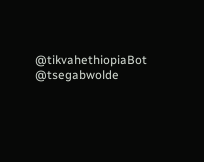@tikvahethiopiaBot @tsegabwolde